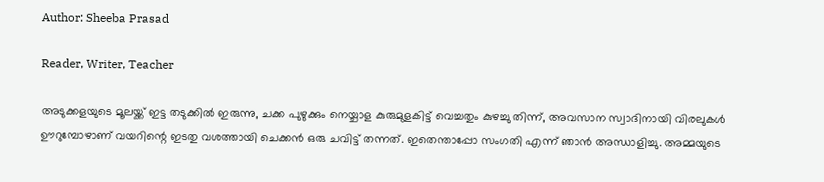Author: Sheeba Prasad

Reader, Writer, Teacher

അടുക്കളയുടെ മൂലയ്ക്ക് ഇട്ട തടുക്കിൽ ഇരുന്നു, ചക്ക പുഴുക്കും നെയ്ചാള കുരുമുളകിട്ട് വെച്ചതും കുഴച്ചു തിന്ന്, അവസാന സ്വാദിനായി വിരലുകൾ ഊറുമ്പോഴാണ് വയറിന്റെ ഇടതു വശത്തായി ചെക്കൻ ഒരു ചവിട്ട് തന്നത്. ഇതെന്താപ്പോ സംഗതി എന്ന് ഞാൻ അന്ധാളിച്ചു. അമ്മയുടെ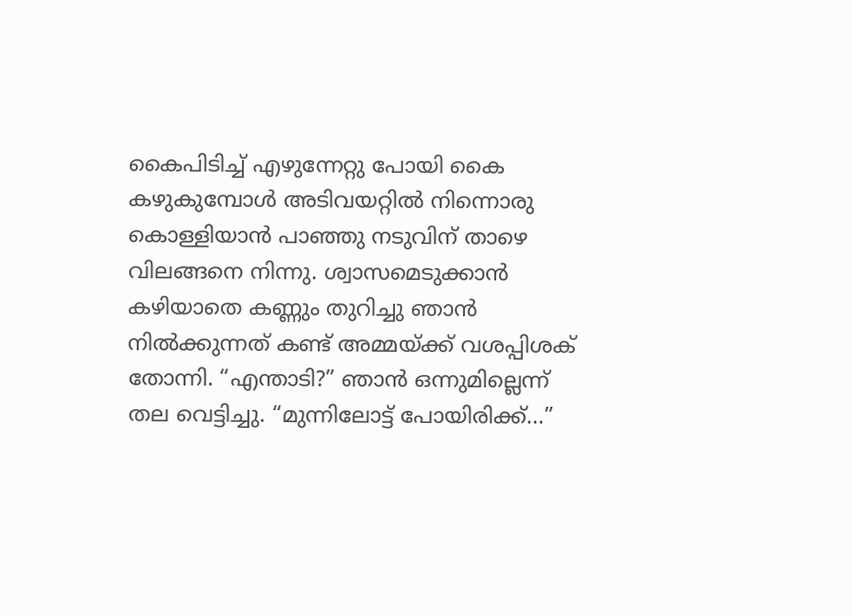കൈപിടിച്ച് എഴുന്നേറ്റു പോയി കൈ കഴുകുമ്പോൾ അടിവയറ്റിൽ നിന്നൊരു കൊള്ളിയാൻ പാഞ്ഞു നടുവിന് താഴെ വിലങ്ങനെ നിന്നു. ശ്വാസമെടുക്കാൻ കഴിയാതെ കണ്ണും തുറിച്ചു ഞാൻ നിൽക്കുന്നത് കണ്ട് അമ്മയ്ക്ക് വശപ്പിശക് തോന്നി. “എന്താടി?” ഞാൻ ഒന്നുമില്ലെന്ന് തല വെട്ടിച്ചു. “മുന്നിലോട്ട് പോയിരിക്ക്…”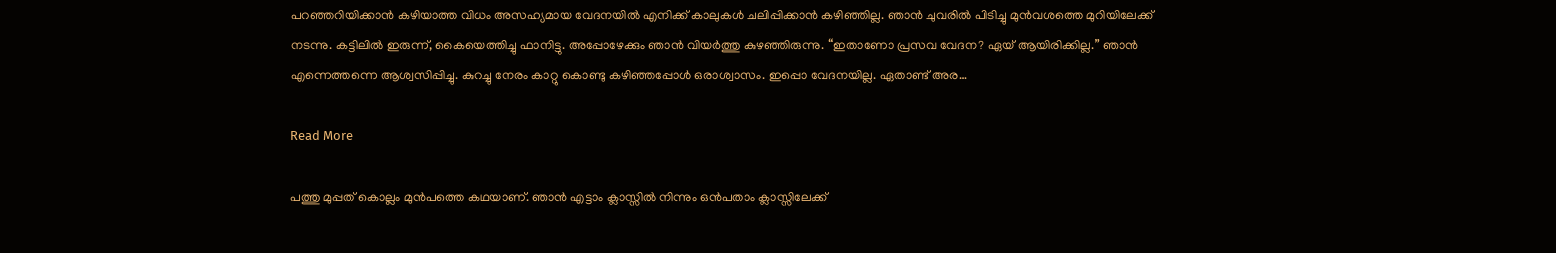പറഞ്ഞറിയിക്കാൻ കഴിയാത്ത വിധം അസഹ്യമായ വേദനയിൽ എനിക്ക് കാലുകൾ ചലിപ്പിക്കാൻ കഴിഞ്ഞില്ല. ഞാൻ ചുവരിൽ പിടിച്ചു മുൻവശത്തെ മുറിയിലേക്ക് നടന്നു. കട്ടിലിൽ ഇരുന്ന്, കൈയെത്തിച്ചു ഫാനിട്ടു. അപ്പോഴേക്കും ഞാൻ വിയർത്തു കുഴഞ്ഞിരുന്നു. “ഇതാണോ പ്രസവ വേദന? ഏയ്‌ ആയിരിക്കില്ല.” ഞാൻ എന്നെത്തന്നെ ആശ്വസിപ്പിച്ചു. കുറച്ചു നേരം കാറ്റു കൊണ്ടു കഴിഞ്ഞപ്പോൾ ഒരാശ്വാസം. ഇപ്പൊ വേദനയില്ല. ഏതാണ്ട് അര…

Read More

പത്തു മുപ്പത് കൊല്ലം മുൻപത്തെ കഥയാണ്. ഞാൻ എട്ടാം ക്ലാസ്സിൽ നിന്നും ഒൻപതാം ക്ലാസ്സിലേക്ക്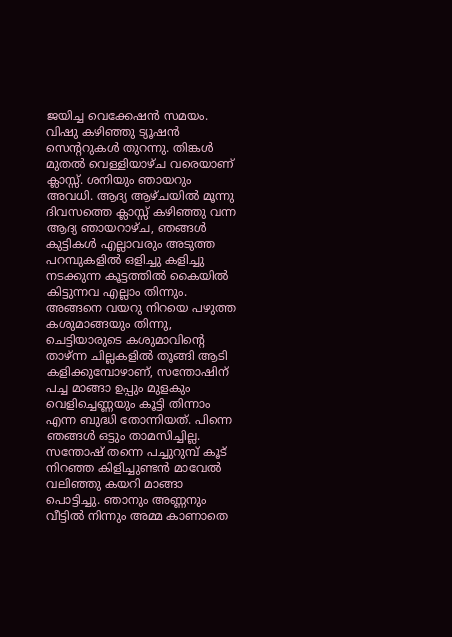ജയിച്ച വെക്കേഷൻ സമയം. വിഷു കഴിഞ്ഞു ട്യൂഷൻ സെന്ററുകൾ തുറന്നു. തിങ്കൾ മുതൽ വെള്ളിയാഴ്ച വരെയാണ് ക്ലാസ്സ്‌. ശനിയും ഞായറും അവധി. ആദ്യ ആഴ്ചയിൽ മൂന്നു ദിവസത്തെ ക്ലാസ്സ്‌ കഴിഞ്ഞു വന്ന ആദ്യ ഞായറാഴ്ച, ഞങ്ങൾ കുട്ടികൾ എല്ലാവരും അടുത്ത പറമ്പുകളിൽ ഒളിച്ചു കളിച്ചു നടക്കുന്ന കൂട്ടത്തിൽ കൈയിൽ കിട്ടുന്നവ എല്ലാം തിന്നും. അങ്ങനെ വയറു നിറയെ പഴുത്ത കശുമാങ്ങയും തിന്നു, ചെട്ടിയാരുടെ കശുമാവിന്റെ താഴ്ന്ന ചില്ലകളിൽ തൂങ്ങി ആടി കളിക്കുമ്പോഴാണ്, സന്തോഷിന് പച്ച മാങ്ങാ ഉപ്പും മുളകും വെളിച്ചെണ്ണയും കൂട്ടി തിന്നാം എന്ന ബുദ്ധി തോന്നിയത്. പിന്നെ ഞങ്ങൾ ഒട്ടും താമസിച്ചില്ല. സന്തോഷ്‌ തന്നെ പച്ചുറുമ്പ് കൂട് നിറഞ്ഞ കിളിച്ചുണ്ടൻ മാവേൽ വലിഞ്ഞു കയറി മാങ്ങാ പൊട്ടിച്ചു. ഞാനും അണ്ണനും വീട്ടിൽ നിന്നും അമ്മ കാണാതെ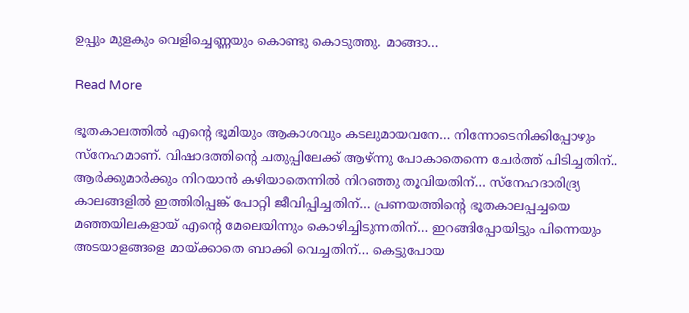ഉപ്പും മുളകും വെളിച്ചെണ്ണയും കൊണ്ടു കൊടുത്തു. മാങ്ങാ…

Read More

ഭൂതകാലത്തിൽ എന്റെ ഭൂമിയും ആകാശവും കടലുമായവനേ… നിന്നോടെനിക്കിപ്പോഴും സ്നേഹമാണ്. വിഷാദത്തിന്റെ ചതുപ്പിലേക്ക് ആഴ്ന്നു പോകാതെന്നെ ചേർത്ത് പിടിച്ചതിന്.. ആർക്കുമാർക്കും നിറയാൻ കഴിയാതെന്നിൽ നിറഞ്ഞു തൂവിയതിന്… സ്നേഹദാരിദ്ര്യ കാലങ്ങളിൽ ഇത്തിരിപ്പങ്ക് പോറ്റി ജീവിപ്പിച്ചതിന്… പ്രണയത്തിന്റെ ഭൂതകാലപ്പച്ചയെ മഞ്ഞയിലകളായ് എന്റെ മേലെയിന്നും കൊഴിച്ചിടുന്നതിന്… ഇറങ്ങിപ്പോയിട്ടും പിന്നെയും അടയാളങ്ങളെ മായ്ക്കാതെ ബാക്കി വെച്ചതിന്… കെട്ടുപോയ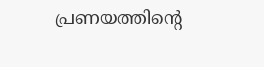പ്രണയത്തിന്റെ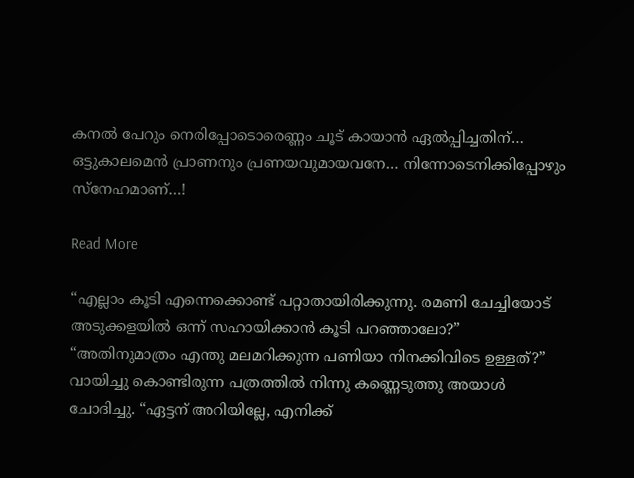കനൽ പേറും നെരിപ്പോടൊരെണ്ണം ചൂട് കായാൻ ഏൽപ്പിച്ചതിന്… ഒട്ടുകാലമെൻ പ്രാണനും പ്രണയവുമായവനേ… നിന്നോടെനിക്കിപ്പോഴും സ്നേഹമാണ്…!

Read More

“എല്ലാം കൂടി എന്നെക്കൊണ്ട് പറ്റാതായിരിക്കുന്നു. രമണി ചേച്ചിയോട് അടുക്കളയിൽ ഒന്ന് സഹായിക്കാൻ കൂടി പറഞ്ഞാലോ?” “അതിനുമാത്രം എന്തു മലമറിക്കുന്ന പണിയാ നിനക്കിവിടെ ഉള്ളത്?” വായിച്ചു കൊണ്ടിരുന്ന പത്രത്തിൽ നിന്നു കണ്ണെടുത്തു അയാൾ ചോദിച്ചു. “ഏട്ടന് അറിയില്ലേ, എനിക്ക്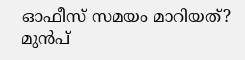ഓഫീസ് സമയം മാറിയത്? മുൻപ്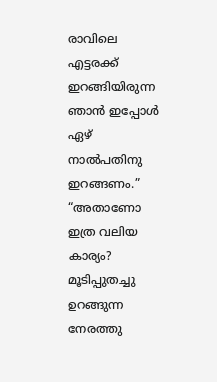രാവിലെ എട്ടരക്ക് ഇറങ്ങിയിരുന്ന ഞാൻ ഇപ്പോൾ ഏഴ് നാൽപതിനു ഇറങ്ങണം.” “അതാണോ ഇത്ര വലിയ കാര്യം? മൂടിപ്പുതച്ചു ഉറങ്ങുന്ന നേരത്തു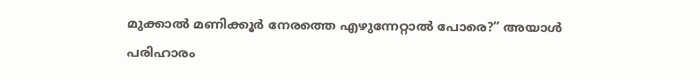മുക്കാൽ മണിക്കൂർ നേരത്തെ എഴുന്നേറ്റാൽ പോരെ?” അയാൾ പരിഹാരം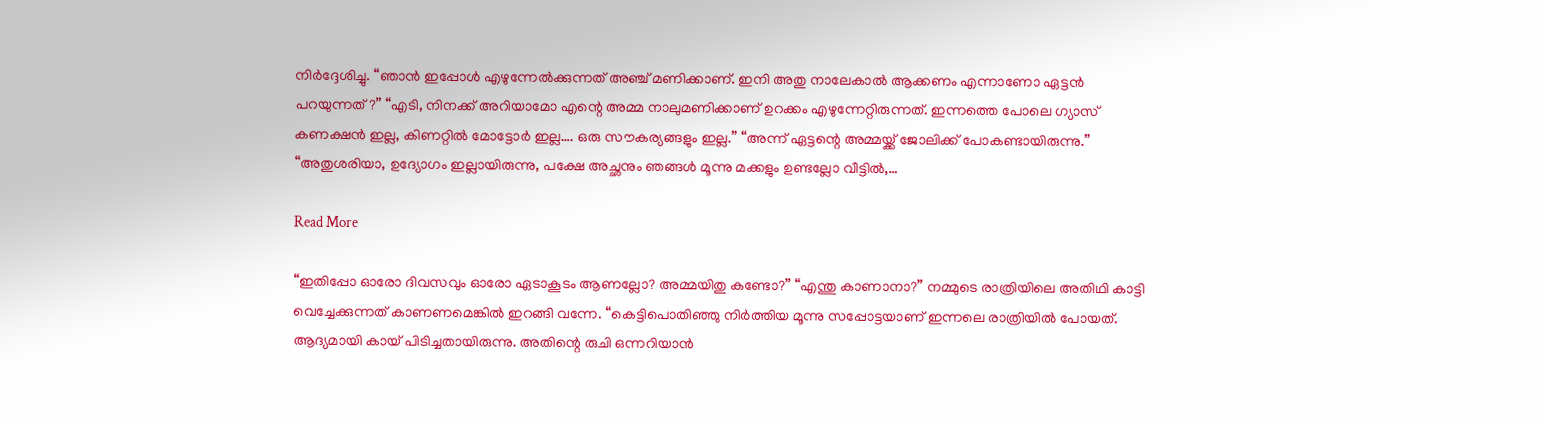നിർദ്ദേശിച്ചു. “ഞാൻ ഇപ്പോൾ എഴുന്നേൽക്കുന്നത് അഞ്ച് മണിക്കാണ്. ഇനി അതു നാലേകാൽ ആക്കണം എന്നാണോ ഏട്ടൻ പറയുന്നത്?” “എടി, നിനക്ക് അറിയാമോ എന്റെ അമ്മ നാലുമണിക്കാണ് ഉറക്കം എഴുന്നേറ്റിരുന്നത്. ഇന്നത്തെ പോലെ ഗ്യാസ് കണക്ഷൻ ഇല്ല, കിണറ്റിൽ മോട്ടോർ ഇല്ല…. ഒരു സൗകര്യങ്ങളും ഇല്ല.” “അന്ന് ഏട്ടന്റെ അമ്മയ്ക്ക് ജോലിക്ക് പോകണ്ടായിരുന്നു.” “അതുശരിയാ, ഉദ്യോഗം ഇല്ലായിരുന്നു, പക്ഷേ അച്ഛനും ഞങ്ങൾ മൂന്നു മക്കളും ഉണ്ടല്ലോ വീട്ടിൽ,…

Read More

“ഇതിപ്പോ ഓരോ ദിവസവും ഓരോ ഏടാകൂടം ആണല്ലോ? അമ്മയിതു കണ്ടോ?” “എന്തു കാണാനാ?” നമ്മുടെ രാത്രിയിലെ അതിഥി കാട്ടി വെച്ചേക്കുന്നത് കാണണമെങ്കിൽ ഇറങ്ങി വന്നേ. “കെട്ടിപൊതിഞ്ഞു നിർത്തിയ മൂന്നു സപ്പോട്ടയാണ് ഇന്നലെ രാത്രിയിൽ പോയത്. ആദ്യമായി കായ് പിടിച്ചതായിരുന്നു. അതിന്റെ രുചി ഒന്നറിയാൻ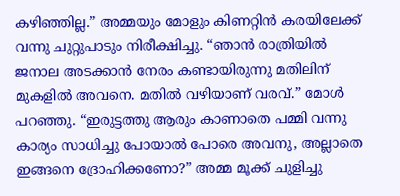കഴിഞ്ഞില്ല.” അമ്മയും മോളും കിണറ്റിൻ കരയിലേക്ക് വന്നു ചുറ്റുപാടും നിരീക്ഷിച്ചു. “ഞാൻ രാത്രിയിൽ ജനാല അടക്കാൻ നേരം കണ്ടായിരുന്നു മതിലിന് മുകളിൽ അവനെ. മതിൽ വഴിയാണ് വരവ്.” മോൾ പറഞ്ഞു. “ഇരുട്ടത്തു ആരും കാണാതെ പമ്മി വന്നു കാര്യം സാധിച്ചു പോയാൽ പോരെ അവനു, അല്ലാതെ ഇങ്ങനെ ദ്രോഹിക്കണോ?” അമ്മ മൂക്ക് ചുളിച്ചു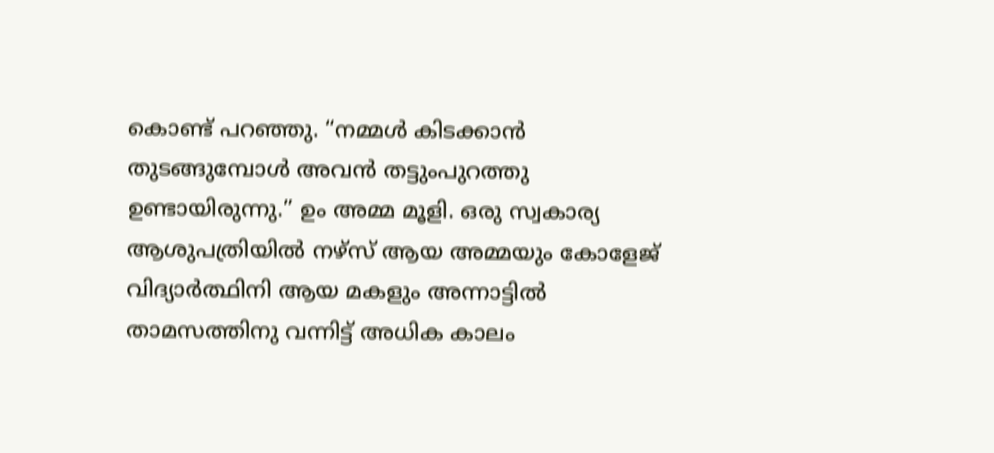കൊണ്ട് പറഞ്ഞു. “നമ്മൾ കിടക്കാൻ തുടങ്ങുമ്പോൾ അവൻ തട്ടുംപുറത്തു ഉണ്ടായിരുന്നു.” ഉം അമ്മ മൂളി. ഒരു സ്വകാര്യ ആശുപത്രിയിൽ നഴ്സ് ആയ അമ്മയും കോളേജ് വിദ്യാർത്ഥിനി ആയ മകളും അന്നാട്ടിൽ താമസത്തിനു വന്നിട്ട് അധിക കാലം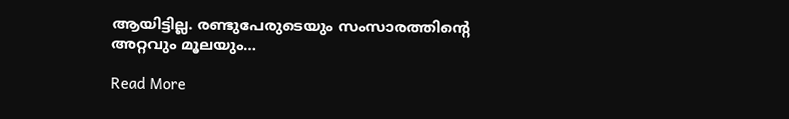ആയിട്ടില്ല. രണ്ടുപേരുടെയും സംസാരത്തിന്റെ അറ്റവും മൂലയും…

Read More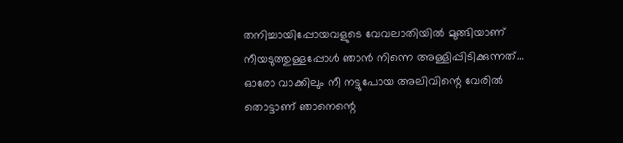തനിച്ചായിപ്പോയവളുടെ വേവലാതിയിൽ മുങ്ങിയാണ് നീയടുത്തുള്ളപ്പോൾ ഞാൻ നിന്നെ അള്ളിപ്പിടിക്കുന്നത്… ഓരോ വാക്കിലും നീ നട്ടുപോയ അലിവിന്റെ വേരിൽ തൊട്ടാണ് ഞാനെന്റെ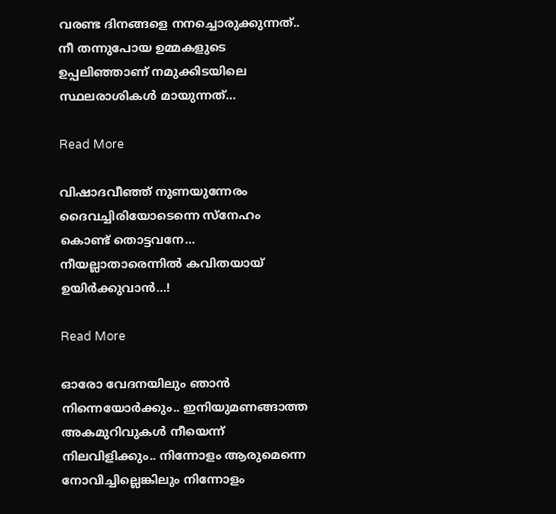വരണ്ട ദിനങ്ങളെ നനച്ചൊരുക്കുന്നത്.. നീ തന്നുപോയ ഉമ്മകളുടെ ഉപ്പലിഞ്ഞാണ് നമുക്കിടയിലെ സ്ഥലരാശികൾ മായുന്നത്…

Read More

വിഷാദവീഞ്ഞ് നുണയുന്നേരം ദൈവച്ചിരിയോടെന്നെ സ്നേഹം കൊണ്ട് തൊട്ടവനേ… നീയല്ലാതാരെന്നിൽ കവിതയായ് ഉയിർക്കുവാൻ…!

Read More

ഓരോ വേദനയിലും ഞാൻ നിന്നെയോർക്കും.. ഇനിയുമണങ്ങാത്ത അകമുറിവുകൾ നീയെന്ന് നിലവിളിക്കും.. നിന്നോളം ആരുമെന്നെ നോവിച്ചില്ലെങ്കിലും നിന്നോളം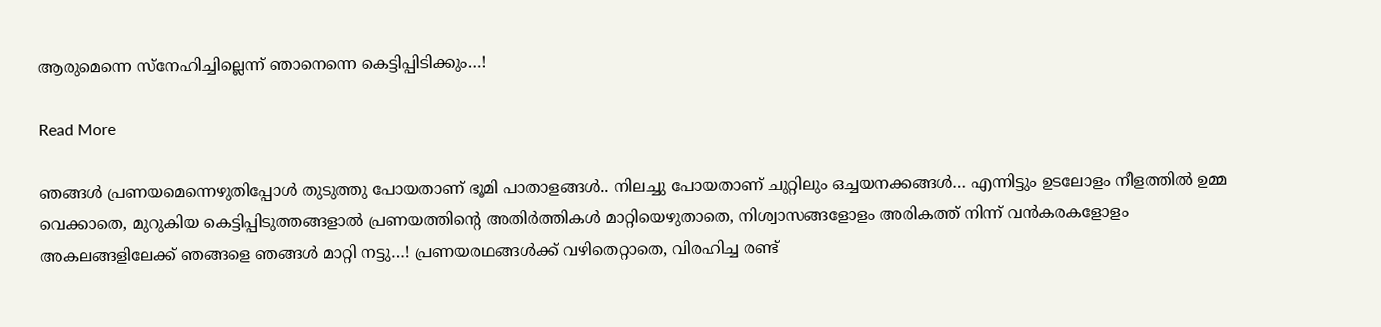ആരുമെന്നെ സ്നേഹിച്ചില്ലെന്ന് ഞാനെന്നെ കെട്ടിപ്പിടിക്കും…!

Read More

ഞങ്ങൾ പ്രണയമെന്നെഴുതിപ്പോൾ തുടുത്തു പോയതാണ് ഭൂമി പാതാളങ്ങൾ.. നിലച്ചു പോയതാണ് ചുറ്റിലും ഒച്ചയനക്കങ്ങൾ… എന്നിട്ടും ഉടലോളം നീളത്തിൽ ഉമ്മ വെക്കാതെ, മുറുകിയ കെട്ടിപ്പിടുത്തങ്ങളാൽ പ്രണയത്തിന്റെ അതിർത്തികൾ മാറ്റിയെഴുതാതെ, നിശ്വാസങ്ങളോളം അരികത്ത് നിന്ന് വൻകരകളോളം അകലങ്ങളിലേക്ക് ഞങ്ങളെ ഞങ്ങൾ മാറ്റി നട്ടു…! പ്രണയരഥങ്ങൾക്ക്‌ വഴിതെറ്റാതെ, വിരഹിച്ച രണ്ട്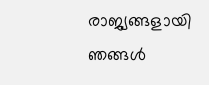രാജ്യങ്ങളായി ഞങ്ങൾ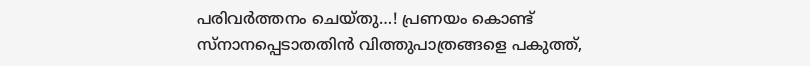പരിവർത്തനം ചെയ്തു…! പ്രണയം കൊണ്ട് സ്നാനപ്പെടാതതിൻ വിത്തുപാത്രങ്ങളെ പകുത്ത്,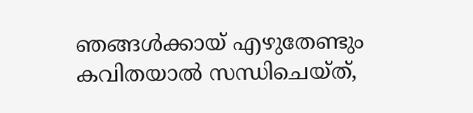ഞങ്ങൾക്കായ് എഴുതേണ്ടും കവിതയാൽ സന്ധിചെയ്ത്,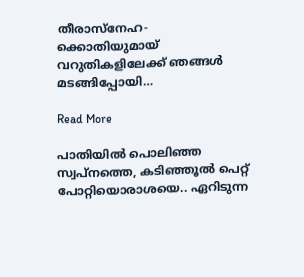തീരാസ്നേഹ- ക്കൊതിയുമായ് വറുതികളിലേക്ക് ഞങ്ങൾ മടങ്ങിപ്പോയി…

Read More

പാതിയിൽ പൊലിഞ്ഞ സ്വപ്‌നത്തെ, കടിഞ്ഞൂൽ പെറ്റ് പോറ്റിയൊരാശയെ.. ഏറിടുന്ന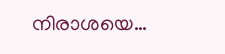നിരാശയെ…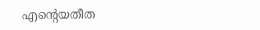എന്റെയതീത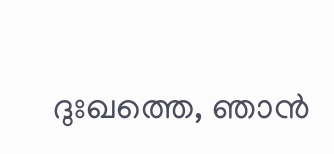ദുഃഖത്തെ, ഞാൻ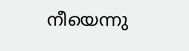നീയെന്നു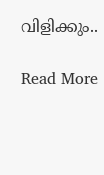വിളിക്കും..

Read More